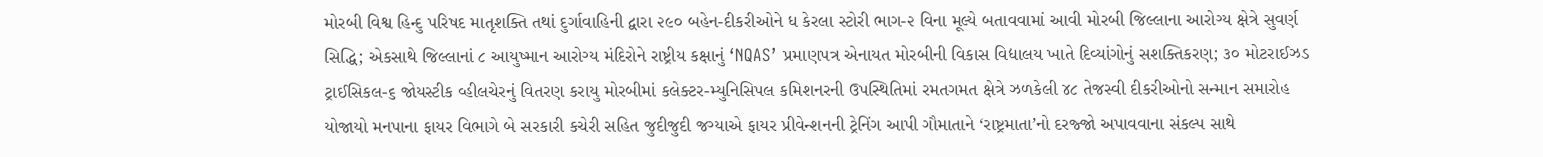મોરબી વિશ્વ હિન્દુ પરિષદ માતૃશક્તિ તથાં દુર્ગાવાહિની દ્વારા ૨૯૦ બહેન-દીકરીઓને ધ કેરલા સ્ટોરી ભાગ-૨ વિના મૂલ્યે બતાવવામાં આવી મોરબી જિલ્લાના આરોગ્ય ક્ષેત્રે સુવર્ણ સિદ્ધિ; એકસાથે જિલ્લાનાં ૮ આયુષ્માન આરોગ્ય મંદિરોને રાષ્ટ્રીય કક્ષાનું ‘NQAS’ પ્રમાણપત્ર એનાયત મોરબીની વિકાસ વિદ્યાલય ખાતે દિવ્યાંગોનું સશક્તિકરણ; ૩૦ મોટરાઈઝડ ટ્રાઈસિકલ-૬ જોયસ્ટીક વ્હીલચેરનું વિતરણ કરાયુ મોરબીમાં કલેક્ટર-મ્યુનિસિપલ કમિશનરની ઉપસ્થિતિમાં રમતગમત ક્ષેત્રે ઝળકેલી ૪૮ તેજસ્વી દીકરીઓનો સન્માન સમારોહ યોજાયો મનપાના ફાયર વિભાગે બે સરકારી કચેરી સહિત જુદીજુદી જગ્યાએ ફાયર પ્રીવેન્શનની ટ્રેનિંગ આપી ગૌમાતાને ‘રાષ્ટ્રમાતા’નો દરજ્જો અપાવવાના સંકલ્પ સાથે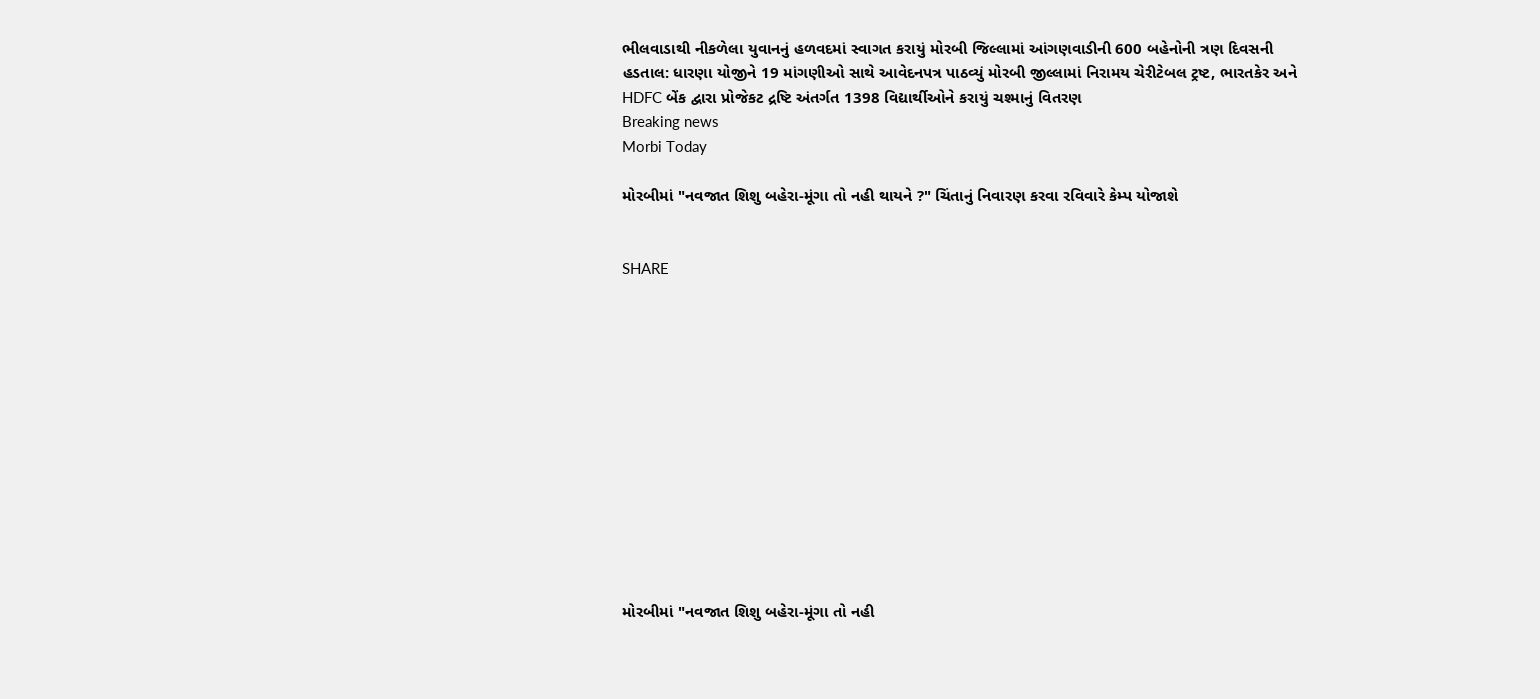ભીલવાડાથી નીકળેલા યુવાનનું હળવદમાં સ્વાગત કરાયું મોરબી જિલ્લામાં આંગણવાડીની 600 બહેનોની ત્રણ દિવસની હડતાલ: ધારણા યોજીને 19 માંગણીઓ સાથે આવેદનપત્ર પાઠવ્યું મોરબી જીલ્લામાં નિરામય ચેરીટેબલ ટ્રષ્ટ, ભારતકેર અને HDFC બેંક દ્વારા પ્રોજેકટ દ્રષ્ટિ અંતર્ગત 1398 વિદ્યાર્થીઓને કરાયું ચશ્માનું વિતરણ
Breaking news
Morbi Today

મોરબીમાં "નવજાત શિશુ બહેરા-મૂંગા તો નહી થાયને ?" ચિંતાનું નિવારણ કરવા રવિવારે કેમ્પ યોજાશે


SHARE













મોરબીમાં "નવજાત શિશુ બહેરા-મૂંગા તો નહી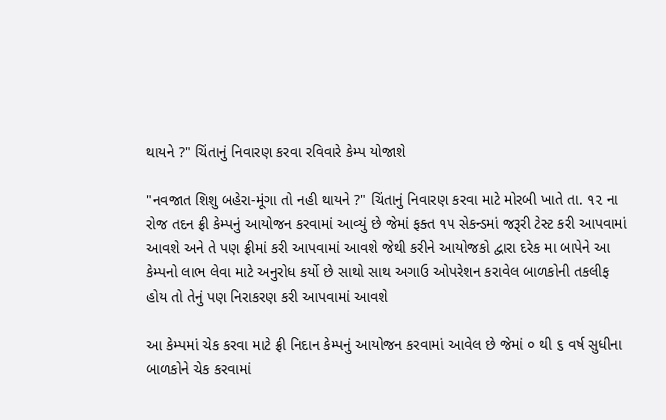થાયને ?" ચિંતાનું નિવારણ કરવા રવિવારે કેમ્પ યોજાશે

"નવજાત શિશુ બહેરા-મૂંગા તો નહી થાયને ?" ચિંતાનું નિવારણ કરવા માટે મોરબી ખાતે તા. ૧૨ ના રોજ તદન ફ્રી કેમ્પનું આયોજન કરવામાં આવ્યું છે જેમાં ફક્ત ૧૫ સેકન્ડમાં જરૂરી ટેસ્ટ કરી આપવામાં આવશે અને તે પણ ફ્રીમાં કરી આપવામાં આવશે જેથી કરીને આયોજકો દ્વારા દરેક મા બાપેને આ કેમ્પનો લાભ લેવા માટે અનુરોધ કર્યો છે સાથો સાથ અગાઉ ઓપરેશન કરાવેલ બાળકોની તકલીફ હોય તો તેનું પણ નિરાકરણ કરી આપવામાં આવશે

આ કેમ્પમાં ચેક કરવા માટે ફ્રી નિદાન કેમ્પનું આયોજન કરવામાં આવેલ છે જેમાં ૦ થી ૬ વર્ષ સુધીના બાળકોને ચેક કરવામાં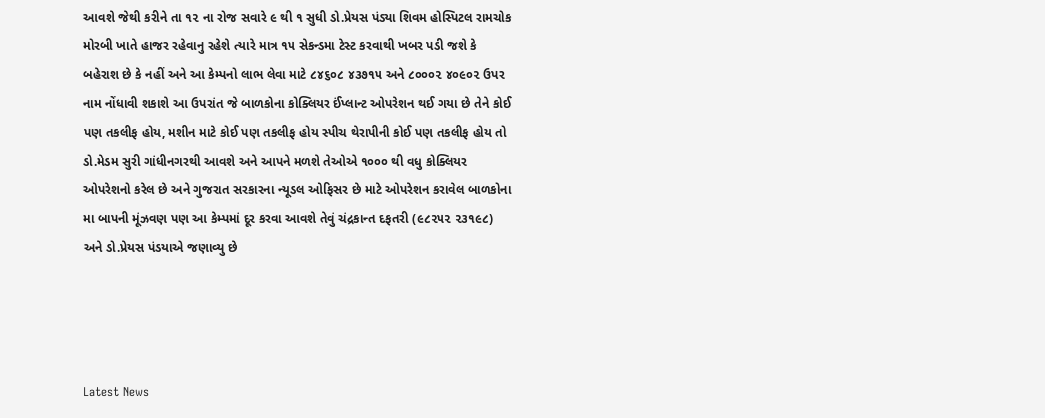આવશે જેથી કરીને તા ૧૨ ના રોજ સવારે ૯ થી ૧ સુધી ડો.પ્રેયસ પંડ્યા શિવમ હોસ્પિટલ રામચોક મોરબી ખાતે હાજર રહેવાનુ રહેશે ત્યારે માત્ર ૧૫ સેકન્ડમા ટેસ્ટ કરવાથી ખબર પડી જશે કે બહેરાશ છે કે નહીં અને આ કેમ્પનો લાભ લેવા માટે ૮૪૬૦૮ ૪૩૭૧૫ અને ૮૦૦૦૨ ૪૦૯૦૨ ઉપર નામ નોંધાવી શકાશે આ ઉપરાંત જે બાળકોના કોક્લિયર ઈંપ્લાન્ટ ઓપરેશન થઈ ગયા છે તેને કોઈ પણ તકલીફ હોય, મશીન માટે કોઈ પણ તકલીફ હોય સ્પીચ થેરાપીની કોઈ પણ તકલીફ હોય તો ડો.મેડમ સુરી ગાંધીનગરથી આવશે અને આપને મળશે તેઓએ ૧૦૦૦ થી વધુ કોક્લિયર ઓપરેશનો કરેલ છે અને ગુજરાત સરકારના ન્યૂડલ ઓફિસર છે માટે ઓપરેશન કરાવેલ બાળકોના મા બાપની મૂંઝવણ પણ આ કેમ્પમાં દૂર કરવા આવશે તેવું ચંદ્રકાન્ત દફતરી (૯૮૨૫૨ ૨૩૧૯૮) અને ડો.પ્રેયસ પંડયાએ જણાવ્યુ છે




Latest News